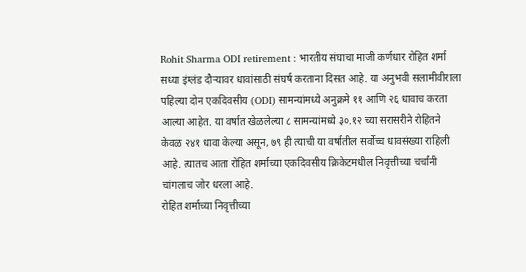Rohit Sharma ODI retirement : भारतीय संघाचा माजी कर्णधार रोहित शर्मा सध्या इंग्लंड दौऱ्यावर धावांसाठी संघर्ष करताना दिसत आहे. या अनुभवी सलामीवीराला पहिल्या दोन एकदिवसीय (ODI) सामन्यांमध्ये अनुक्रमे ११ आणि २६ धावाच करता आल्या आहेत. या वर्षात खेळलेल्या ८ सामन्यांमध्ये ३०.१२ च्या सरासरीने रोहितने केवळ २४१ धावा केल्या असून, ७९ ही त्याची या वर्षातील सर्वोच्च धावसंख्या राहिली आहे. त्यातच आता रोहित शर्माच्या एकदिवसीय क्रिकेटमधील निवृत्तीच्या चर्चांनी चांगलाच जोर धरला आहे.
रोहित शर्माच्या निवृत्तीच्या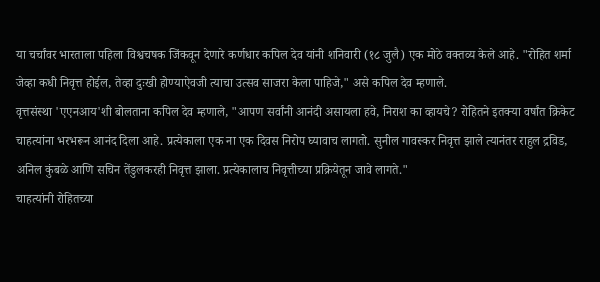या चर्चांवर भारताला पहिला विश्वचषक जिंकवून देणारे कर्णधार कपिल देव यांनी शनिवारी (१८ जुलै) एक मोठे वक्तव्य केले आहे. "रोहित शर्मा जेव्हा कधी निवृत्त होईल, तेव्हा दुःखी होण्याऐवजी त्याचा उत्सव साजरा केला पाहिजे," असे कपिल देव म्हणाले.
वृत्तसंस्था 'एएनआय'शी बोलताना कपिल देव म्हणाले, "आपण सर्वांनी आनंदी असायला हवे, निराश का व्हायचे? रोहितने इतक्या वर्षांत क्रिकेट चाहत्यांना भरभरून आनंद दिला आहे. प्रत्येकाला एक ना एक दिवस निरोप घ्यावाच लागतो. सुनील गावस्कर निवृत्त झाले त्यानंतर राहुल द्रविड, अनिल कुंबळे आणि सचिन तेंडुलकरही निवृत्त झाला. प्रत्येकालाच निवृत्तीच्या प्रक्रियेतून जावे लागते."
चाहत्यांनी रोहितच्या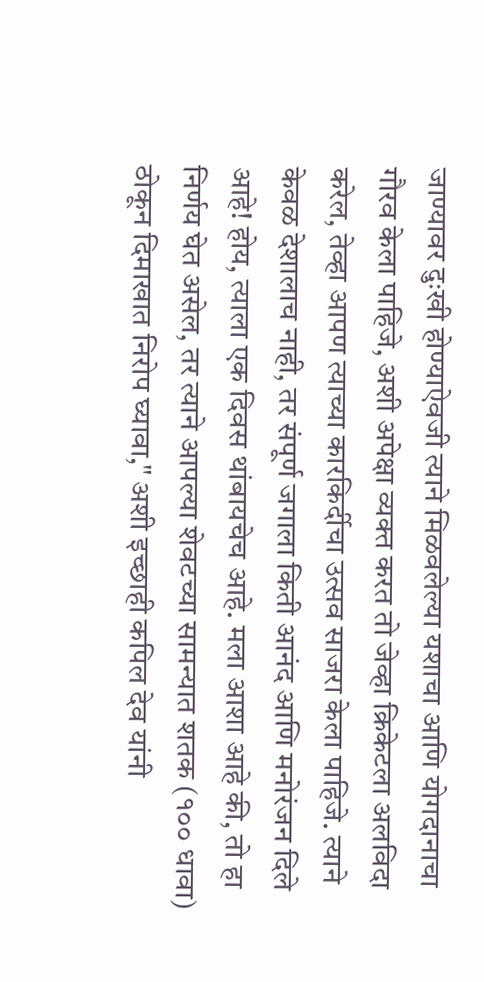जाण्यावर दुःखी होण्याऐवजी त्याने मिळवलेल्या यशाचा आणि योगदानाचा गौरव केला पाहिजे, अशी अपेक्षा व्यक्त करत तो जेव्हा क्रिकेटला अलविदा करेल, तेव्हा आपण त्याच्या कारकिर्दीचा उत्सव साजरा केला पाहिजे. त्याने केवळ देशालाच नाही, तर संपूर्ण जगाला किती आनंद आणि मनोरंजन दिले आहे! होय, त्याला एक दिवस थांबायचेच आहे. मला आशा आहे की, तो हा निर्णय घेत असेल, तर त्याने आपल्या शेवटच्या सामन्यात शतक (१०० धावा) ठोकून दिमाखात निरोप घ्यावा," अशी इच्छाही कपिल देव यांनी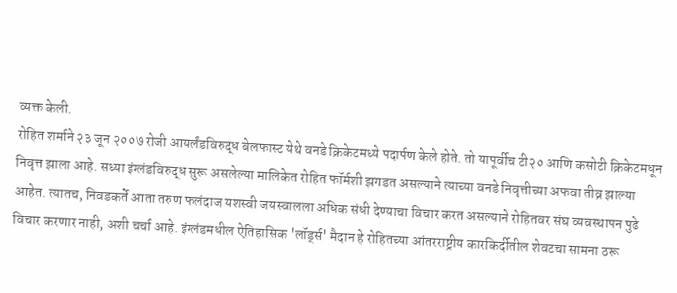व्यक्त केली.
रोहित शर्माने २३ जून २००७ रोजी आयर्लंडविरुद्ध बेलफास्ट येथे वनडे क्रिकेटमध्ये पदार्पण केले होते. तो यापूर्वीच टी२० आणि कसोटी क्रिकेटमधून निवृत्त झाला आहे. सध्या इंग्लंडविरुद्ध सुरू असलेल्या मालिकेत रोहित फॉर्मशी झगडत असल्याने त्याच्या वनडे निवृत्तीच्या अफवा तीव्र झाल्या आहेत. त्यातच, निवडकर्ते आता तरुण फलंदाज यशस्वी जयस्वालला अधिक संधी देण्याचा विचार करत असल्याने रोहितवर संघ व्यवस्थापन पुढे विचार करणार नाही, अशी चर्चा आहे. इंग्लंडमधील ऐतिहासिक 'लॉर्ड्स' मैदान हे रोहितच्या आंतरराष्ट्रीय कारकिर्दीतील शेवटचा सामना ठरू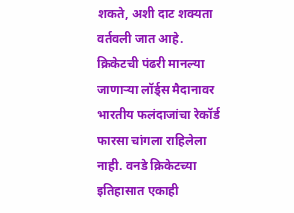शकते, अशी दाट शक्यता वर्तवली जात आहे.
क्रिकेटची पंढरी मानल्या जाणाऱ्या लॉर्ड्स मैदानावर भारतीय फलंदाजांचा रेकॉर्ड फारसा चांगला राहिलेला नाही. वनडे क्रिकेटच्या इतिहासात एकाही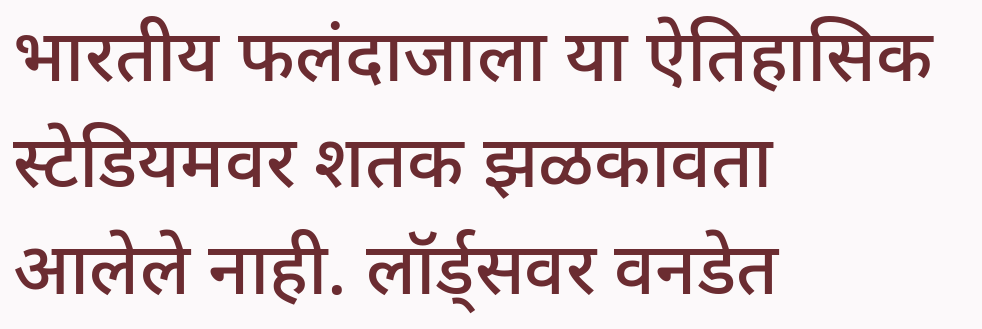भारतीय फलंदाजाला या ऐतिहासिक स्टेडियमवर शतक झळकावता आलेले नाही. लॉर्ड्सवर वनडेत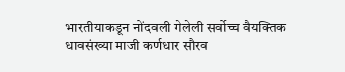भारतीयाकडून नोंदवली गेलेली सर्वोच्च वैयक्तिक धावसंख्या माजी कर्णधार सौरव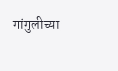गांगुलीच्या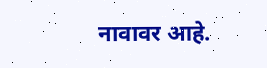नावावर आहे.